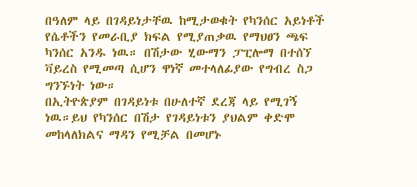በዓለም ላይ በገዳይነታቸዉ ከሚታወቁት የካንሰር አይነቶች የሴቶችን የመራቢያ ክፍል የሚያጠቃዉ የማህፀን ጫፍ ካንሰር አንዱ ነዉ። በሽታው ሂውማን ፓፒሎማ በተሰኘ ቫይረስ የሚመጣ ሲሆን ዋነኛ መተላለፊያው የግብረ ስጋ ግንኙነት ነው።
በኢትዮጵያም በገዳይነቱ በሁለተኛ ደረጃ ላይ የሚገኝ ነዉ።ይህ የካንሰር በሽታ የገዳይነቱን ያህልም ቀድሞ መከላለክልና ማዳን የሚቻል በመሆኑ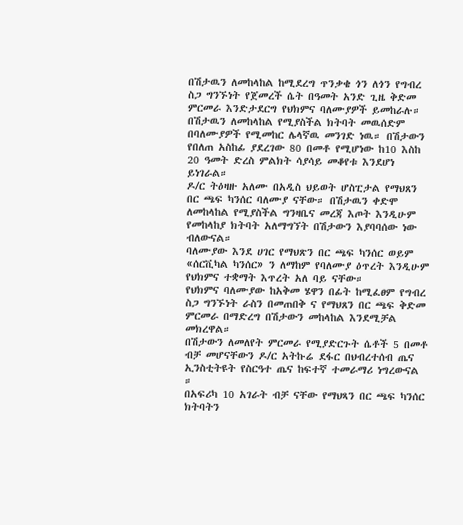በሽታዉን ለመከላከል ከሚደረግ ጥንቃቄ ጎን ለጎን የግብረ ስጋ ግንኙነት የጀመረች ሴት በዓመት አንድ ጊዜ ቅድመ ምርመራ እንድታደርግ የህክምና ባለሙያዎች ይመከራሉ።
በሽታዉን ለመከላከል የሚያስችል ክትባት መዉሰድም በባለሙያዎች የሚመከር ሌላኛዉ መንገድ ነዉ። በሽታውን የበለጠ አስከፊ ያደረገው 80 በመቶ የሚሆነው ከ10 እስከ 20 ዓመት ድረስ ምልክት ሳያሳይ መቆየቱ እንደሆነ ይነገራል።
ዶ/ር ትዕዛዙ አለሙ በአዲስ ህይወት ሆስፒታል የማህጸን በር ጫፍ ካንሰር ባለሙያ ናቸው። በሽታዉን ቀድሞ ለመከላከል የሚያስችል ግንዛቤና መረጃ እጦት እንዲሁም የመከላከያ ክትባት አለማግኘት በሽታውን እያባባሰው ነው ብለውናል።
ባለሙያው እንደ ሀገር የማህጽን በር ጫፍ ካንሰር ወይም «ሰርቪካል ካንሰር» ን ለማከም የባለሙያ ዕጥረት እንዲሁም የህክምና ተቋማት እጥረት አለ ባይ ናቸው።
የህክምና ባለሙያው ከአቅመ ሄዋን በፊት ከሚፈፀም የግብረ ስጋ ግንኙነት ራስን በመጠበቅ ና የማህጸን በር ጫፍ ቅድመ ምርመራ በማድረግ በሽታውን መከላከል እንደሚቻል መክረዋል።
በሽታውን ለመለየት ምርመራ የሚያድርጉት ሴቶች 5 በመቶ ብቻ መሆናቸውን ዶ/ር አትኩሬ ደፋር በህብረተሰብ ጤና ኢንስቲትዩት የስርዓተ ጤና ከፍተኛ ተመራማሪ ነግረውናል ።
በአፍሪካ 10 አገራት ብቻ ናቸው የማህጻን በር ጫፍ ካንሰር ክትባትን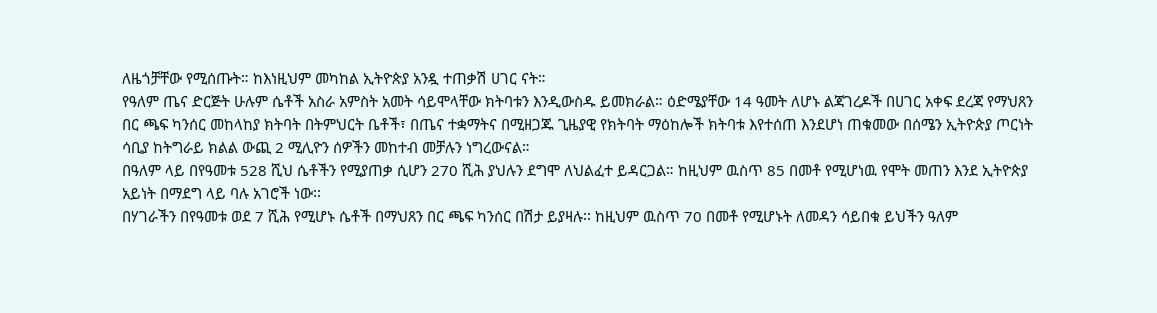ለዜጎቻቸው የሚሰጡት። ከእነዚህም መካከል ኢትዮጵያ አንዷ ተጠቃሽ ሀገር ናት።
የዓለም ጤና ድርጅት ሁሉም ሴቶች አስራ አምስት አመት ሳይሞላቸው ክትባቱን እንዲውስዱ ይመክራል። ዕድሜያቸው 14 ዓመት ለሆኑ ልጃገረዶች በሀገር አቀፍ ደረጃ የማህጸን በር ጫፍ ካንሰር መከላከያ ክትባት በትምህርት ቤቶች፣ በጤና ተቋማትና በሚዘጋጁ ጊዜያዊ የክትባት ማዕከሎች ክትባቱ እየተሰጠ እንደሆነ ጠቁመው በሰሜን ኢትዮጵያ ጦርነት ሳቢያ ከትግራይ ክልል ውጪ 2 ሚሊዮን ሰዎችን መከተብ መቻሉን ነግረውናል።
በዓለም ላይ በየዓመቱ 528 ሺህ ሴቶችን የሚያጠቃ ሲሆን 270 ሺሕ ያህሉን ደግሞ ለህልፈተ ይዳርጋል። ከዚህም ዉስጥ 85 በመቶ የሚሆነዉ የሞት መጠን እንደ ኢትዮጵያ አይነት በማደግ ላይ ባሉ አገሮች ነው፡፡
በሃገራችን በየዓመቱ ወደ 7 ሺሕ የሚሆኑ ሴቶች በማህጸን በር ጫፍ ካንሰር በሽታ ይያዛሉ፡፡ ከዚህም ዉስጥ 70 በመቶ የሚሆኑት ለመዳን ሳይበቁ ይህችን ዓለም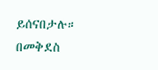ይሰናበታሉ።
በመቅደስ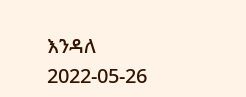እንዳለ
2022-05-26